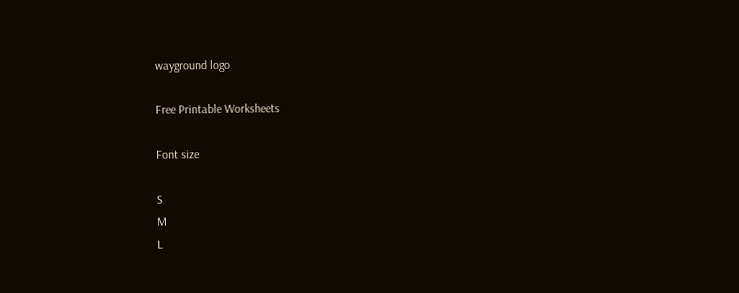wayground logo

Free Printable Worksheets

Font size

S
M
L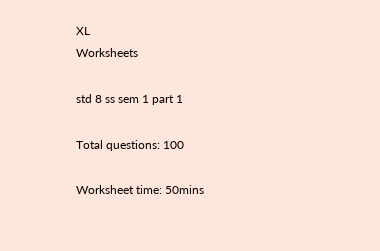XL
Worksheets

std 8 ss sem 1 part 1

Total questions: 100

Worksheet time: 50mins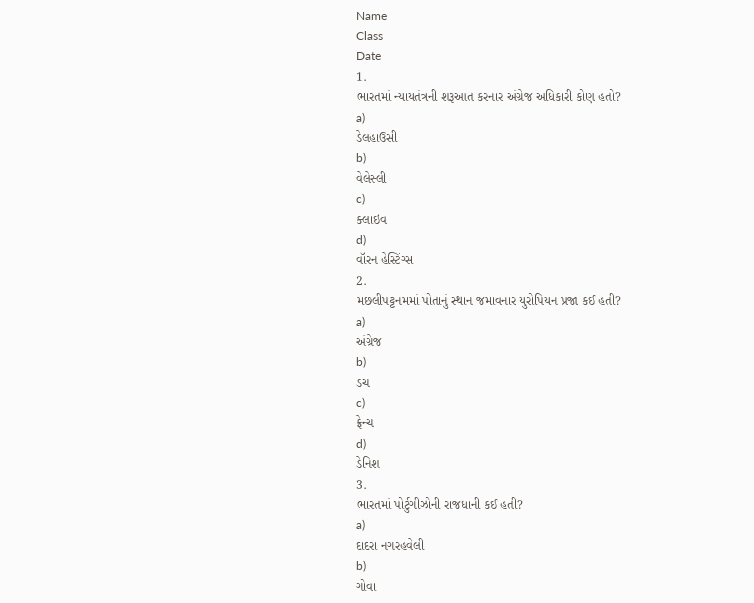Name
Class
Date
1.
ભારતમાં ન્યાયતંત્રની શરૂઆત કરનાર અંગ્રેજ અધિકારી કોણ હતો?
a)
ડેલહાઉસી
b)
વેલેસ્લી
c)
ક્લાઇવ
d)
વૉરન હેસ્ટિંગ્સ
2.
મછલીપટ્ટનમમાં પોતાનું સ્થાન જમાવનાર યુરોપિયન પ્રજા કઈ હતી?
a)
અંગ્રેજ
b)
ડચ
c)
ફ્રેન્ચ
d)
ડેનિશ
3.
ભારતમાં પોર્ટુગીઝોની રાજધાની કઈ હતી?
a)
દાદરા નગરહવેલી
b)
ગોવા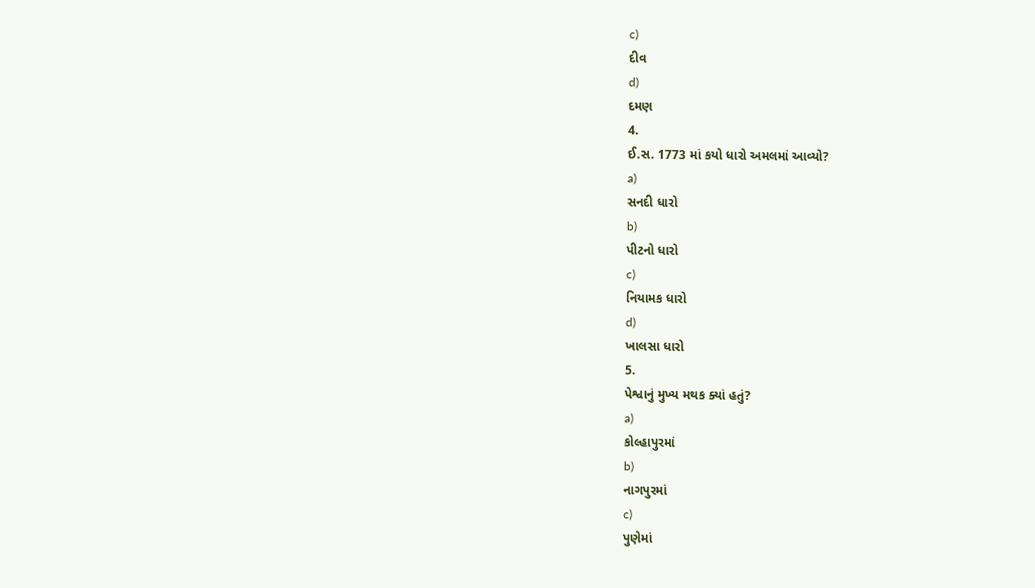c)
દીવ
d)
દમણ
4.
ઈ.સ. 1773 માં કયો ધારો અમલમાં આવ્યો?
a)
સનદી ધારો
b)
પીટનો ધારો
c)
નિયામક ધારો
d)
ખાલસા ધારો
5.
પેશ્વાનું મુખ્ય મથક ક્યાં હતું?
a)
કોલ્હાપુરમાં
b)
નાગપુરમાં
c)
પુણેમાં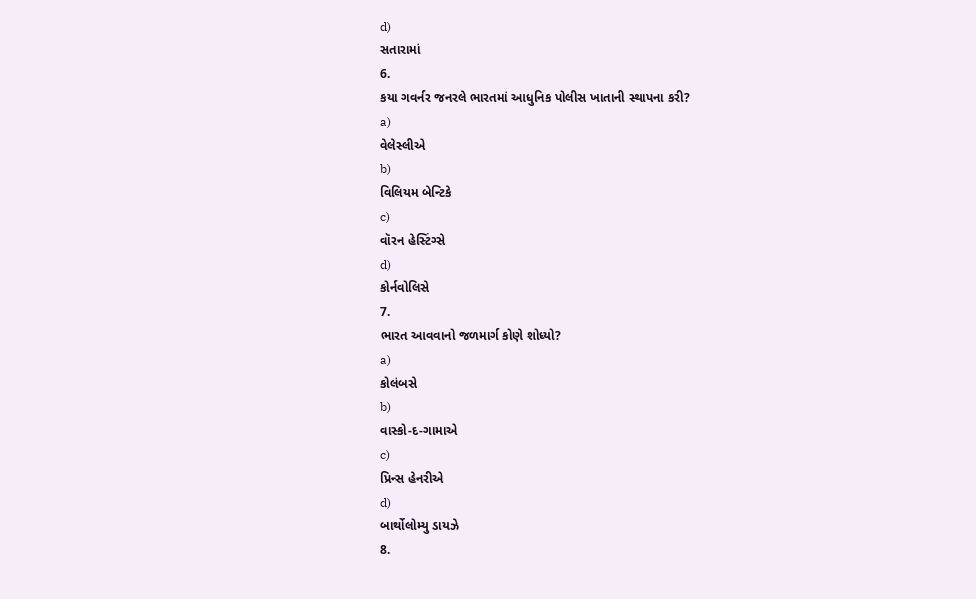d)
સતારામાં
6.
કયા ગવર્નર જનરલે ભારતમાં આધુનિક પોલીસ ખાતાની સ્થાપના કરી?
a)
વેલેસ્લીએ
b)
વિલિયમ બેન્ટિકે
c)
વૉરન હેસ્ટિંગ્સે
d)
કોર્નવોલિસે
7.
ભારત આવવાનો જળમાર્ગ કોણે શોધ્યો?
a)
કોલંબસે
b)
વાસ્કો-દ-ગામાએ
c)
પ્રિન્સ હેનરીએ
d)
બાર્થોલોમ્યુ ડાયઝે
8.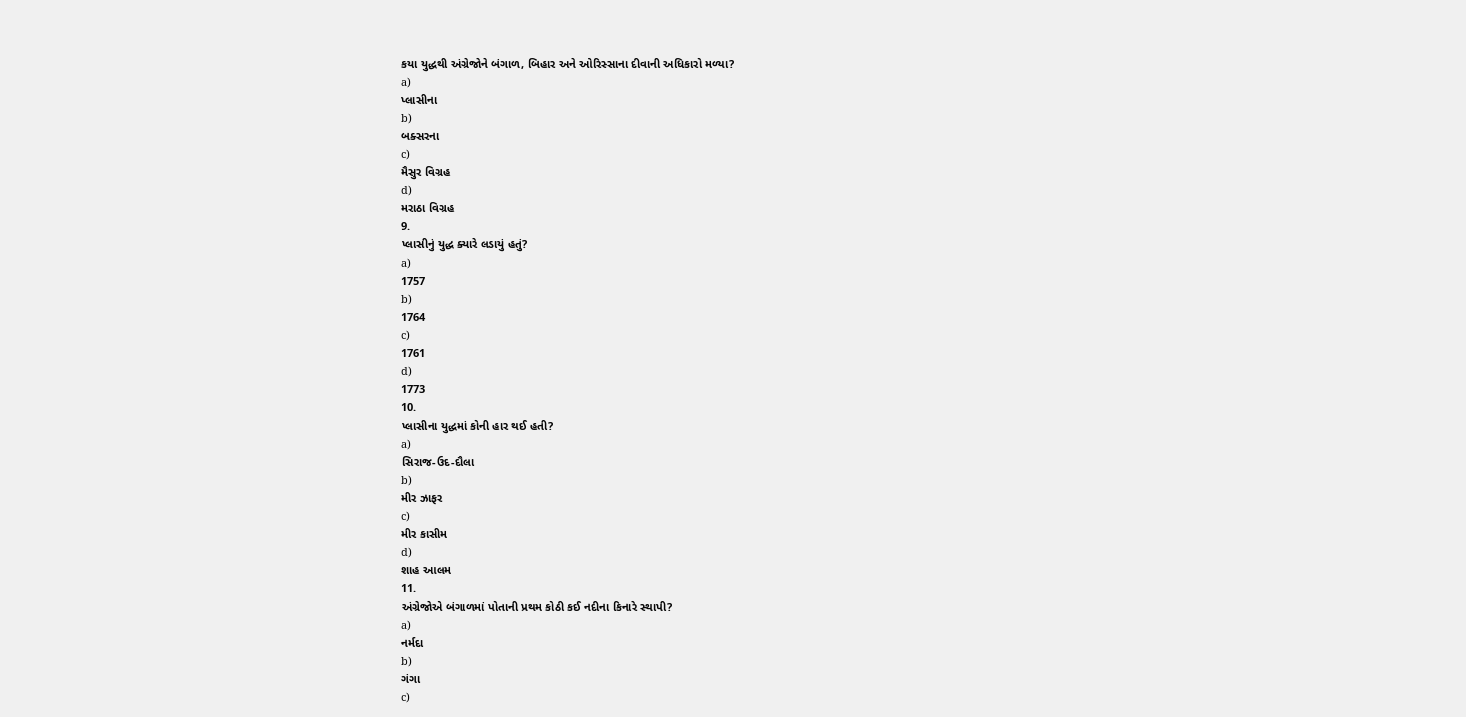કયા યુદ્ધથી અંગ્રેજોને બંગાળ, બિહાર અને ઓરિસ્સાના દીવાની અધિકારો મળ્યા?
a)
પ્લાસીના
b)
બક્સરના
c)
મૈસુર વિગ્રહ
d)
મરાઠા વિગ્રહ
9.
પ્લાસીનું યુદ્ધ ક્યારે લડાયું હતું?
a)
1757
b)
1764
c)
1761
d)
1773
10.
પ્લાસીના યુદ્ધમાં કોની હાર થઈ હતી?
a)
સિરાજ-ઉદ-દૌલા
b)
મીર ઝાફર
c)
મીર કાસીમ
d)
શાહ આલમ
11.
અંગ્રેજોએ બંગાળમાં પોતાની પ્રથમ કોઠી કઈ નદીના કિનારે સ્થાપી?
a)
નર્મદા
b)
ગંગા
c)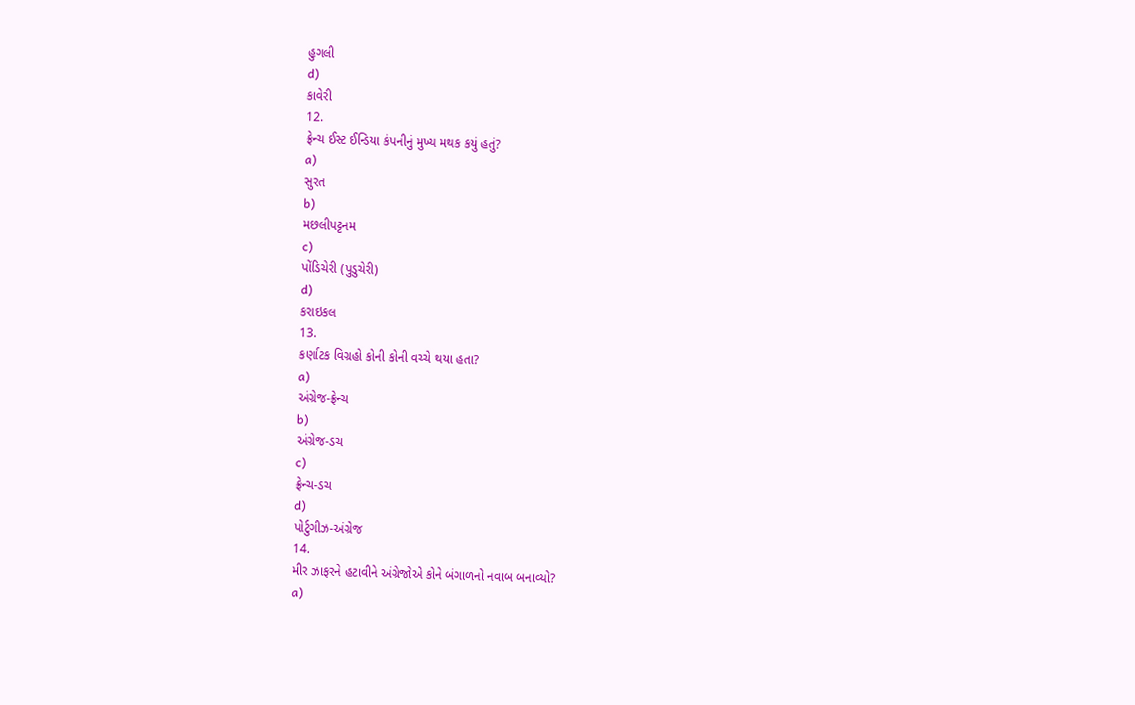હુગલી
d)
કાવેરી
12.
ફ્રેન્ચ ઈસ્ટ ઈન્ડિયા કંપનીનું મુખ્ય મથક કયું હતું?
a)
સુરત
b)
મછલીપટ્ટનમ
c)
પોંડિચેરી (પુડુચેરી)
d)
કરાઇકલ
13.
કર્ણાટક વિગ્રહો કોની કોની વચ્ચે થયા હતા?
a)
અંગ્રેજ-ફ્રેન્ચ
b)
અંગ્રેજ-ડચ
c)
ફ્રેન્ચ-ડચ
d)
પોર્ટુગીઝ-અંગ્રેજ
14.
મીર ઝાફરને હટાવીને અંગ્રેજોએ કોને બંગાળનો નવાબ બનાવ્યો?
a)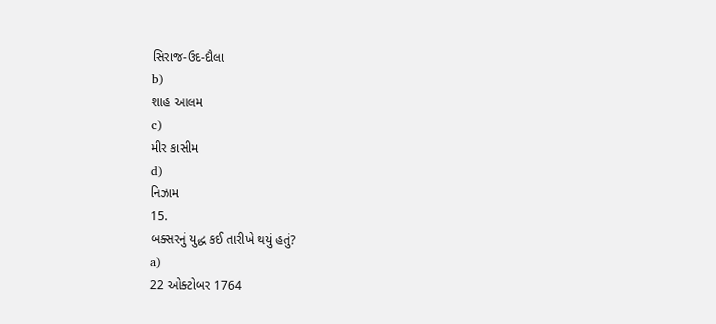સિરાજ-ઉદ-દૌલા
b)
શાહ આલમ
c)
મીર કાસીમ
d)
નિઝામ
15.
બક્સરનું યુદ્ધ કઈ તારીખે થયું હતું?
a)
22 ઓક્ટોબર 1764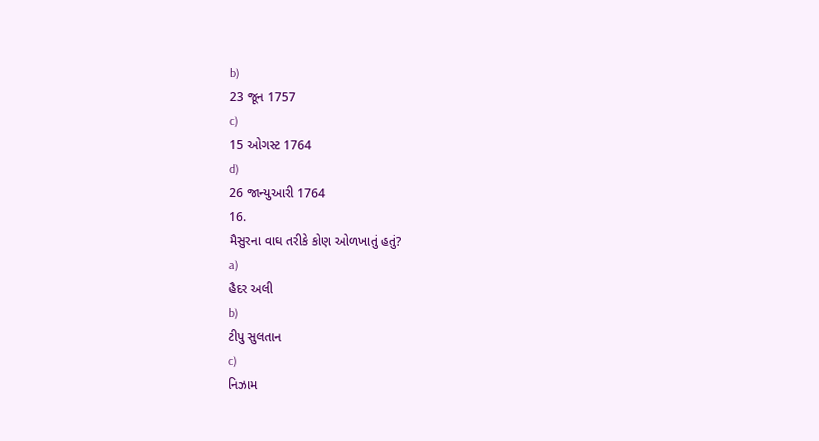b)
23 જૂન 1757
c)
15 ઓગસ્ટ 1764
d)
26 જાન્યુઆરી 1764
16.
મૈસુરના વાઘ તરીકે કોણ ઓળખાતું હતું?
a)
હૈદર અલી
b)
ટીપુ સુલતાન
c)
નિઝામ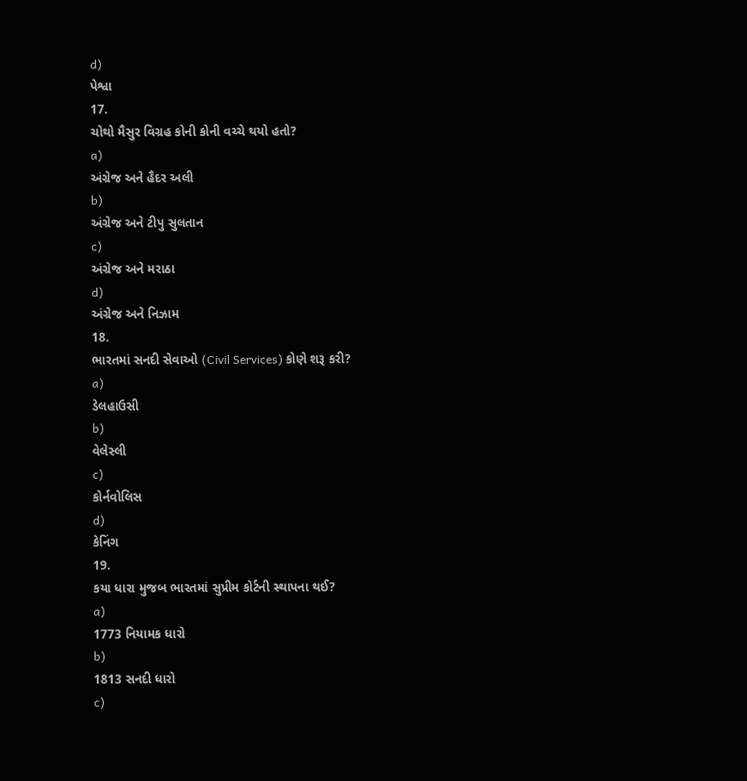d)
પેશ્વા
17.
ચોથો મૈસુર વિગ્રહ કોની કોની વચ્ચે થયો હતો?
a)
અંગ્રેજ અને હૈદર અલી
b)
અંગ્રેજ અને ટીપુ સુલતાન
c)
અંગ્રેજ અને મરાઠા
d)
અંગ્રેજ અને નિઝામ
18.
ભારતમાં સનદી સેવાઓ (Civil Services) કોણે શરૂ કરી?
a)
ડેલહાઉસી
b)
વેલેસ્લી
c)
કોર્નવોલિસ
d)
કેનિંગ
19.
કયા ધારા મુજબ ભારતમાં સુપ્રીમ કોર્ટની સ્થાપના થઈ?
a)
1773 નિયામક ધારો
b)
1813 સનદી ધારો
c)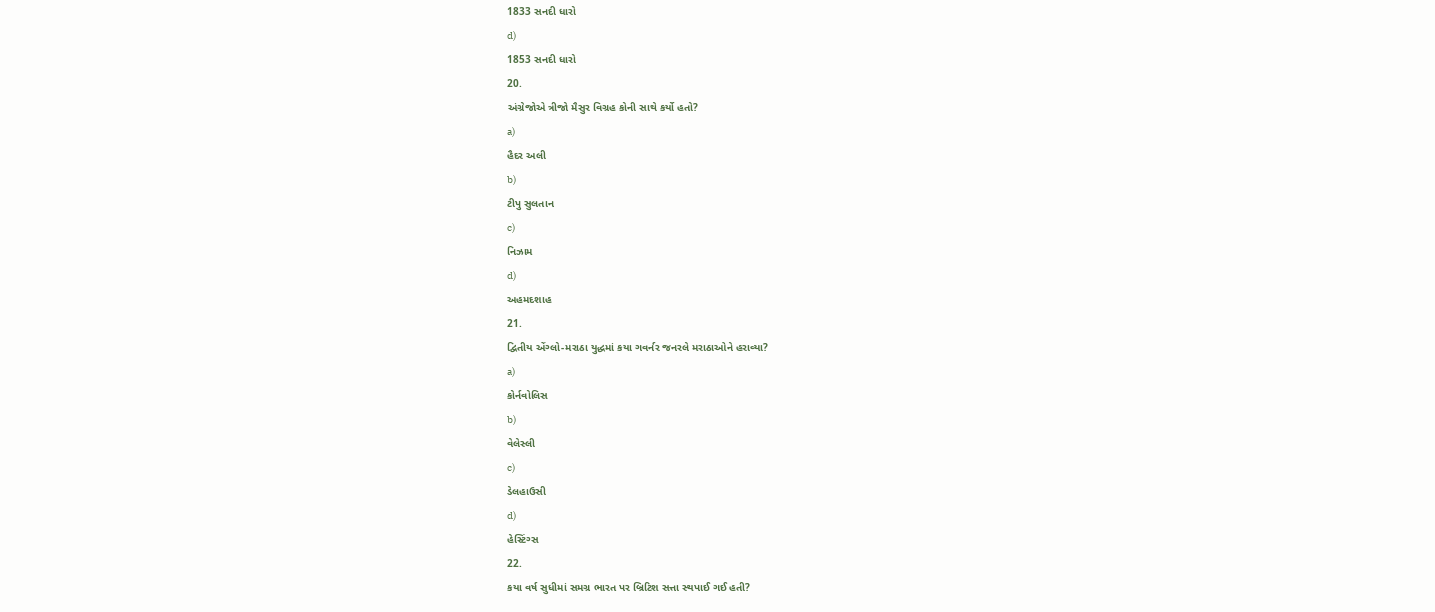1833 સનદી ધારો
d)
1853 સનદી ધારો
20.
અંગ્રેજોએ ત્રીજો મૈસુર વિગ્રહ કોની સાથે કર્યો હતો?
a)
હૈદર અલી
b)
ટીપુ સુલતાન
c)
નિઝામ
d)
અહમદશાહ
21.
દ્વિતીય એંગ્લો-મરાઠા યુદ્ધમાં કયા ગવર્નર જનરલે મરાઠાઓને હરાવ્યા?
a)
કોર્નવોલિસ
b)
વેલેસ્લી
c)
ડેલહાઉસી
d)
હેસ્ટિંગ્સ
22.
કયા વર્ષ સુધીમાં સમગ્ર ભારત પર બ્રિટિશ સત્તા સ્થપાઈ ગઈ હતી?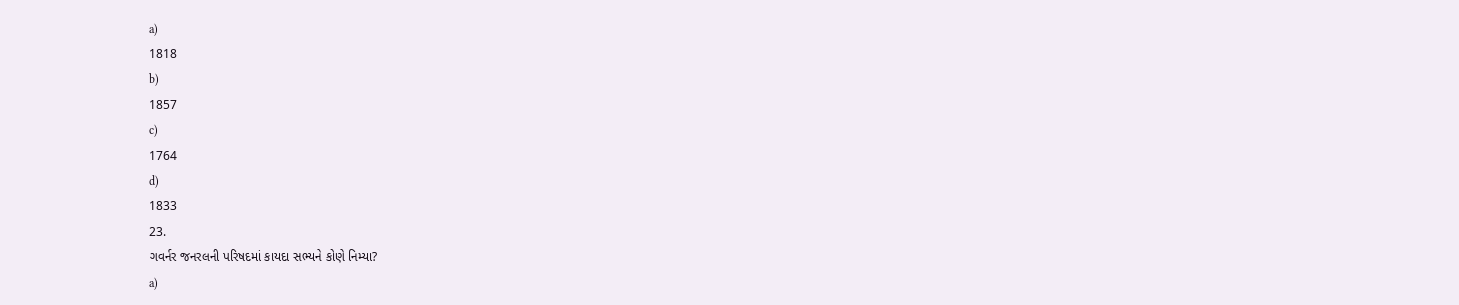a)
1818
b)
1857
c)
1764
d)
1833
23.
ગવર્નર જનરલની પરિષદમાં કાયદા સભ્યને કોણે નિમ્યા?
a)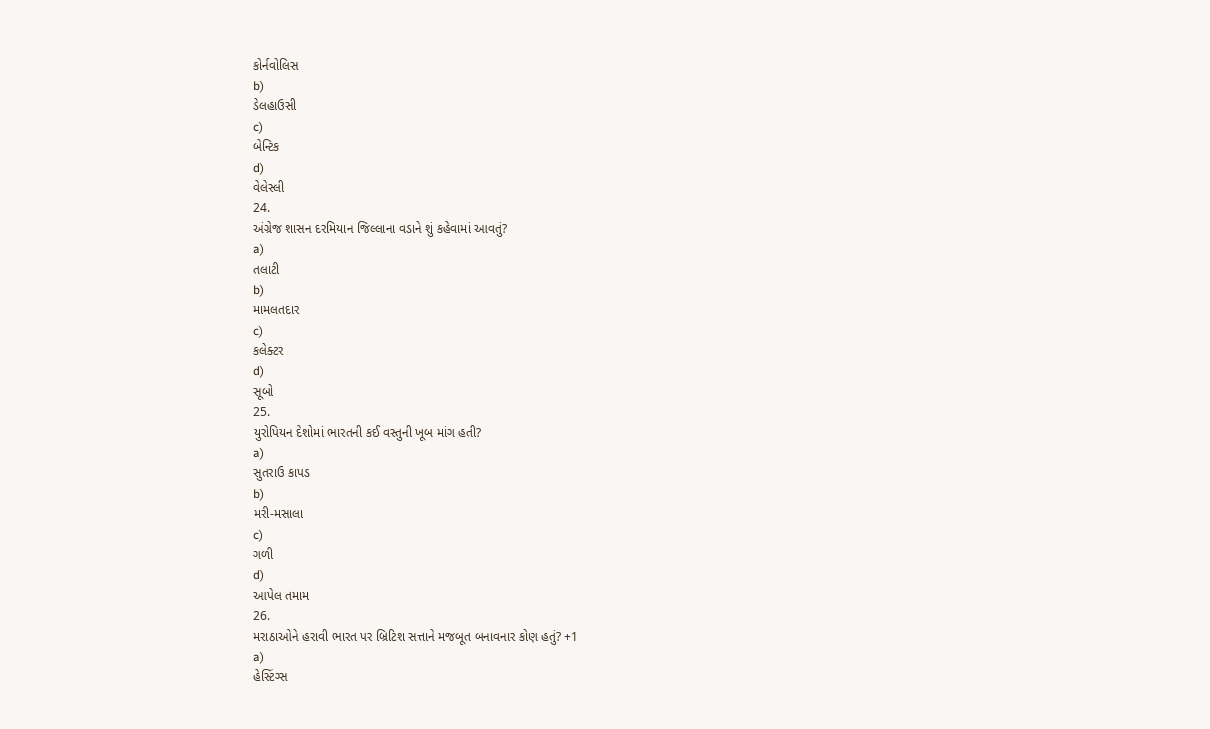કોર્નવોલિસ
b)
ડેલહાઉસી
c)
બેન્ટિક
d)
વેલેસ્લી
24.
અંગ્રેજ શાસન દરમિયાન જિલ્લાના વડાને શું કહેવામાં આવતું?
a)
તલાટી
b)
મામલતદાર
c)
કલેક્ટર
d)
સૂબો
25.
યુરોપિયન દેશોમાં ભારતની કઈ વસ્તુની ખૂબ માંગ હતી?
a)
સુતરાઉ કાપડ
b)
મરી-મસાલા
c)
ગળી
d)
આપેલ તમામ
26.
મરાઠાઓને હરાવી ભારત પર બ્રિટિશ સત્તાને મજબૂત બનાવનાર કોણ હતું? +1
a)
હેસ્ટિંગ્સ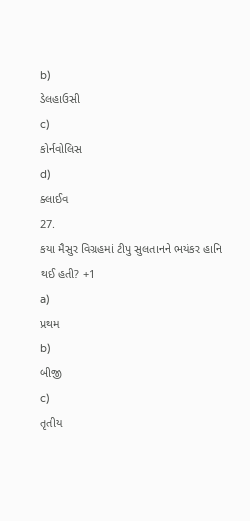b)
ડેલહાઉસી
c)
કોર્નવોલિસ
d)
ક્લાઈવ
27.
કયા મૈસુર વિગ્રહમાં ટીપુ સુલતાનને ભયંકર હાનિ થઈ હતી? +1
a)
પ્રથમ
b)
બીજી
c)
તૃતીય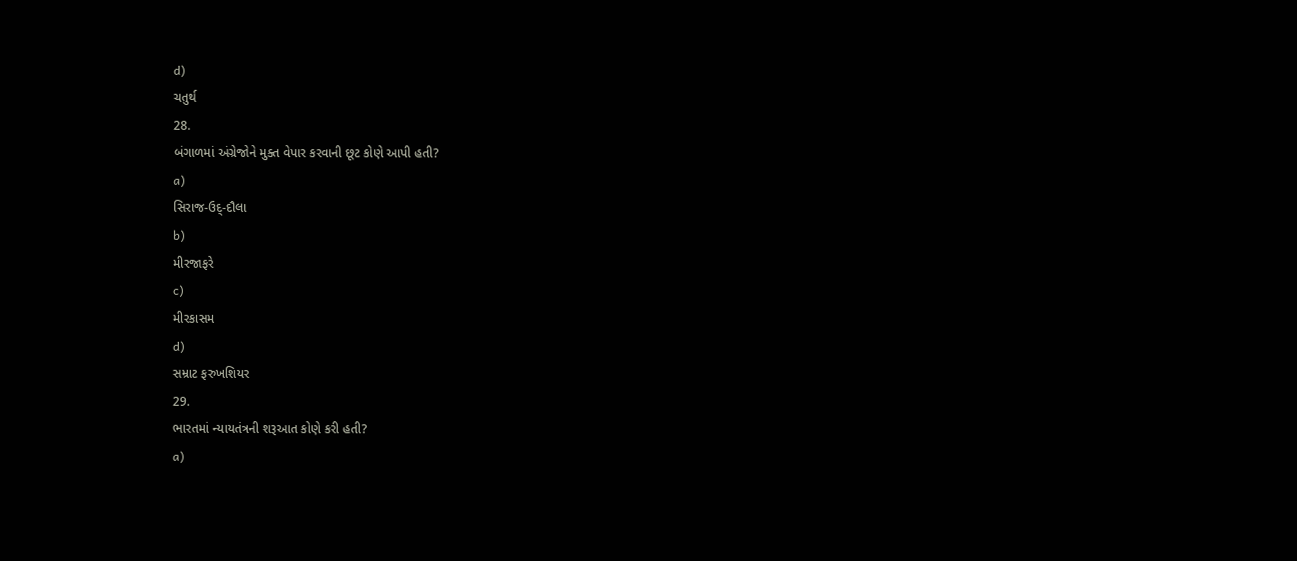d)
ચતુર્થ
28.
બંગાળમાં અંગ્રેજોને મુક્ત વેપાર કરવાની છૂટ કોણે આપી હતી?
a)
સિરાજ-ઉદ્-દૌલા
b)
મીરજાફરે
c)
મીરકાસમ
d)
સમ્રાટ ફરુખશિયર
29.
ભારતમાં ન્યાયતંત્રની શરૂઆત કોણે કરી હતી?
a)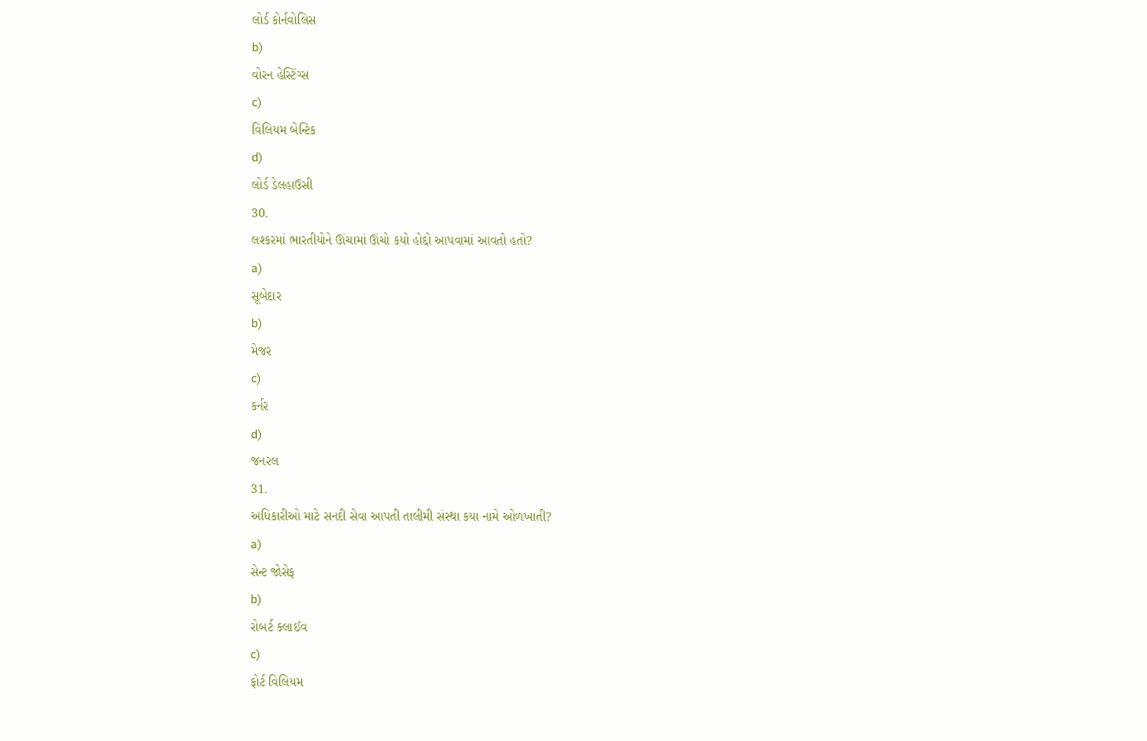લોર્ડ કોર્નવોલિસ
b)
વોરન હેસ્ટિંગ્સ
c)
વિલિયમ બેન્ટિક
d)
લોર્ડ ડેલહાઉસી
30.
લશ્કરમાં ભારતીયોને ઊંચામાં ઊંચો કયો હોદ્દો આપવામાં આવતો હતો?
a)
સૂબેદાર
b)
મેજર
c)
કર્નર
d)
જનરલ
31.
અધિકારીઓ માટે સનદી સેવા આપતી તાલીમી સંસ્થા કયા નામે ઓળખાતી?
a)
સેન્ટ જોસેફ
b)
રોબર્ટ ક્લાઈવ
c)
ફોર્ટ વિલિયમ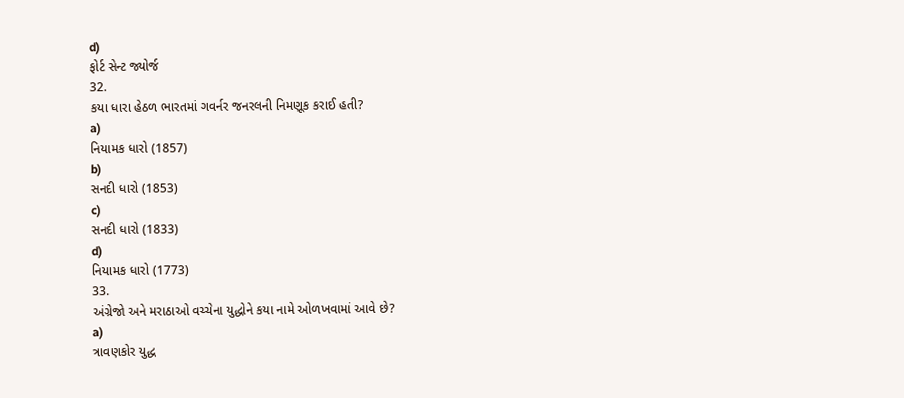d)
ફોર્ટ સેન્ટ જ્યોર્જ
32.
કયા ધારા હેઠળ ભારતમાં ગવર્નર જનરલની નિમણૂક કરાઈ હતી?
a)
નિયામક ધારો (1857)
b)
સનદી ધારો (1853)
c)
સનદી ધારો (1833)
d)
નિયામક ધારો (1773)
33.
અંગ્રેજો અને મરાઠાઓ વચ્ચેના યુદ્ધોને કયા નામે ઓળખવામાં આવે છે?
a)
ત્રાવણકોર યુદ્ધ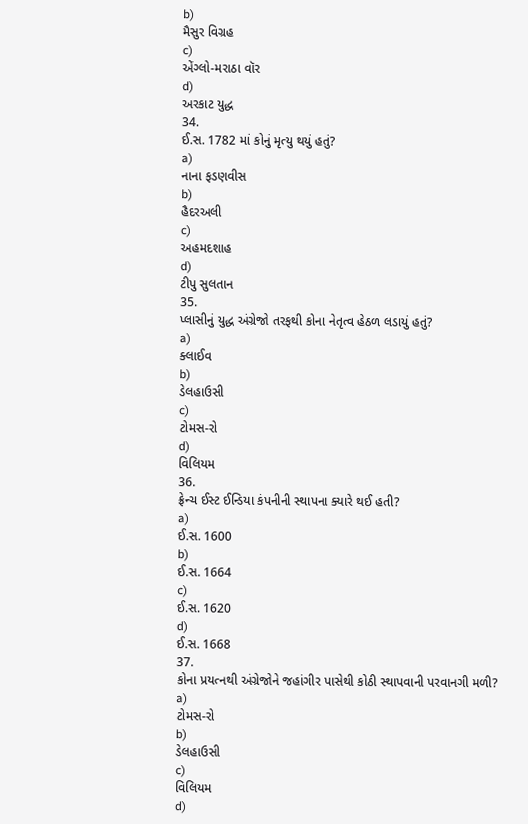b)
મૈસુર વિગ્રહ
c)
એંગ્લો-મરાઠા વૉર
d)
અરકાટ યુદ્ધ
34.
ઈ.સ. 1782 માં કોનું મૃત્યુ થયું હતું?
a)
નાના ફડણવીસ
b)
હૈદરઅલી
c)
અહમદશાહ
d)
ટીપુ સુલતાન
35.
પ્લાસીનું યુદ્ધ અંગ્રેજો તરફથી કોના નેતૃત્વ હેઠળ લડાયું હતું?
a)
ક્લાઈવ
b)
ડેલહાઉસી
c)
ટોમસ-રો
d)
વિલિયમ
36.
ફ્રેન્ચ ઈસ્ટ ઈન્ડિયા કંપનીની સ્થાપના ક્યારે થઈ હતી?
a)
ઈ.સ. 1600
b)
ઈ.સ. 1664
c)
ઈ.સ. 1620
d)
ઈ.સ. 1668
37.
કોના પ્રયત્નથી અંગ્રેજોને જહાંગીર પાસેથી કોઠી સ્થાપવાની પરવાનગી મળી?
a)
ટોમસ-રો
b)
ડેલહાઉસી
c)
વિલિયમ
d)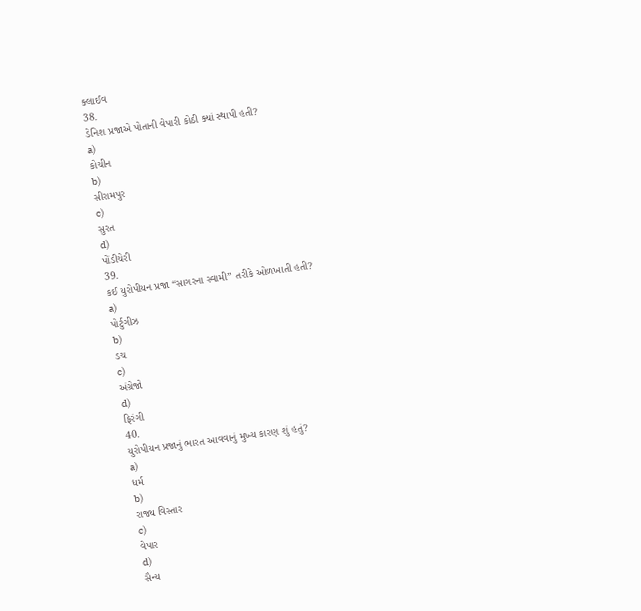ક્લાઈવ
38.
ડેનિશ પ્રજાએ પોતાની વેપારી કોઠી ક્યાં સ્થાપી હતી?
a)
કોચીન
b)
સીરામપુર
c)
સુરત
d)
પોંડીચેરી
39.
કઈ યુરોપીયન પ્રજા “સાગરના સ્વામી” તરીકે ઓળખાતી હતી?
a)
પોર્ટુગીઝ
b)
ડચ
c)
અંગ્રેજો
d)
ફિરંગી
40.
યુરોપીયન પ્રજાનું ભારત આવવાનું મુખ્ય કારણ શું હતું?
a)
ધર્મ
b)
રાજ્ય વિસ્તાર
c)
વેપાર
d)
સૈન્ય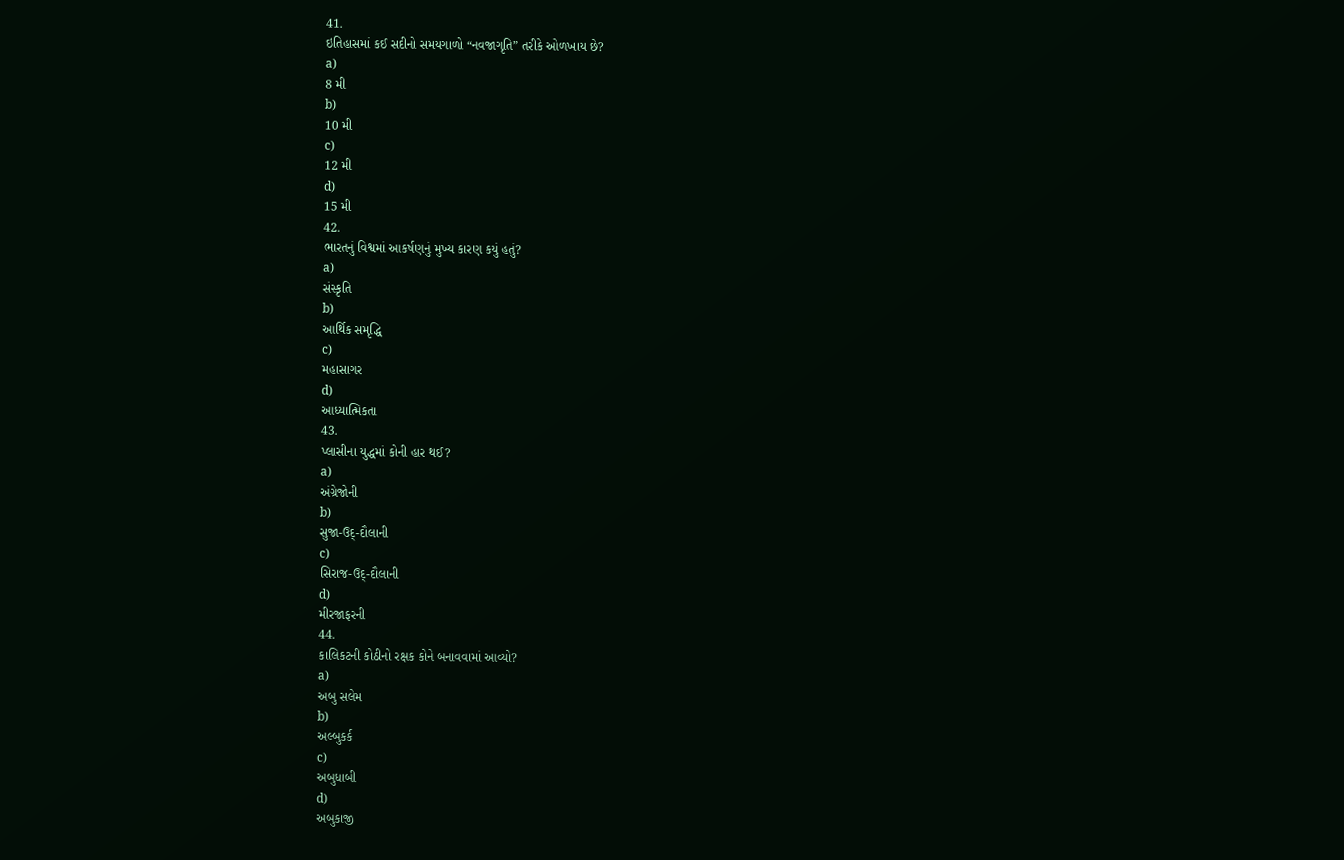41.
ઇતિહાસમાં કઈ સદીનો સમયગાળો “નવજાગૃતિ” તરીકે ઓળખાય છે?
a)
8 મી
b)
10 મી
c)
12 મી
d)
15 મી
42.
ભારતનું વિશ્વમાં આકર્ષણનું મુખ્ય કારણ કયું હતું?
a)
સંસ્કૃતિ
b)
આર્થિક સમૃદ્ધિ
c)
મહાસાગર
d)
આધ્યાત્મિકતા
43.
પ્લાસીના યુદ્ધમાં કોની હાર થઈ?
a)
અંગ્રેજોની
b)
સુજા-ઉદ્-દૌલાની
c)
સિરાજ-ઉદ્-દૌલાની
d)
મીરજાફરની
44.
કાલિકટની કોઠીનો રક્ષક કોને બનાવવામાં આવ્યો?
a)
અબુ સલેમ
b)
અલ્બુકર્ક
c)
અબુધાબી
d)
અબુકાજી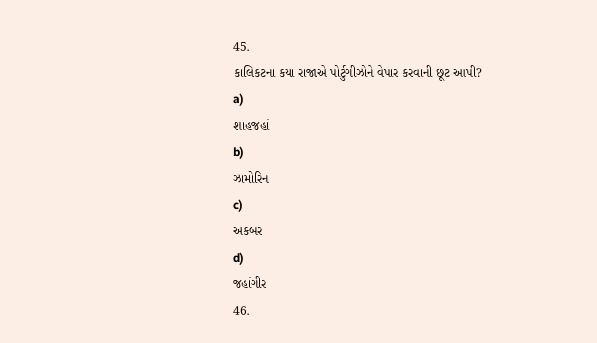45.
કાલિકટના કયા રાજાએ પોર્ટુગીઝોને વેપાર કરવાની છૂટ આપી?
a)
શાહજહાં
b)
ઝામોરિન
c)
અકબર
d)
જહાંગીર
46.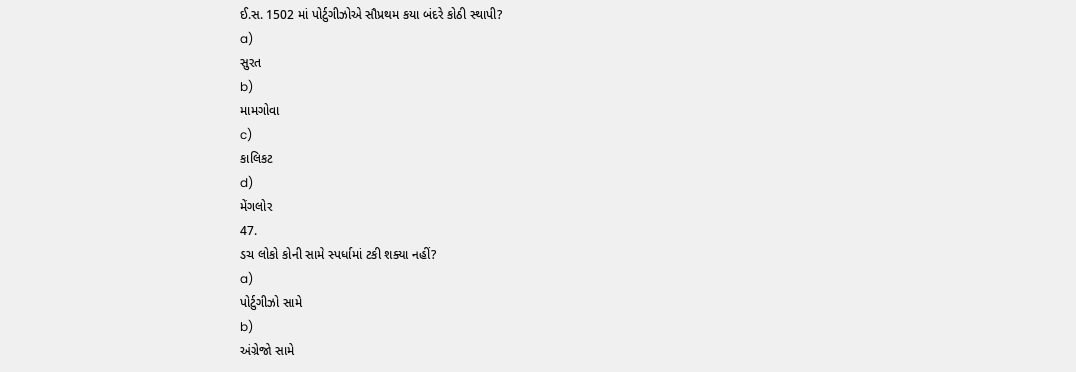ઈ.સ. 1502 માં પોર્ટુગીઝોએ સૌપ્રથમ કયા બંદરે કોઠી સ્થાપી?
a)
સુરત
b)
મામગોવા
c)
કાલિકટ
d)
મેંગલોર
47.
ડચ લોકો કોની સામે સ્પર્ધામાં ટકી શક્યા નહીં?
a)
પોર્ટુગીઝો સામે
b)
અંગ્રેજો સામે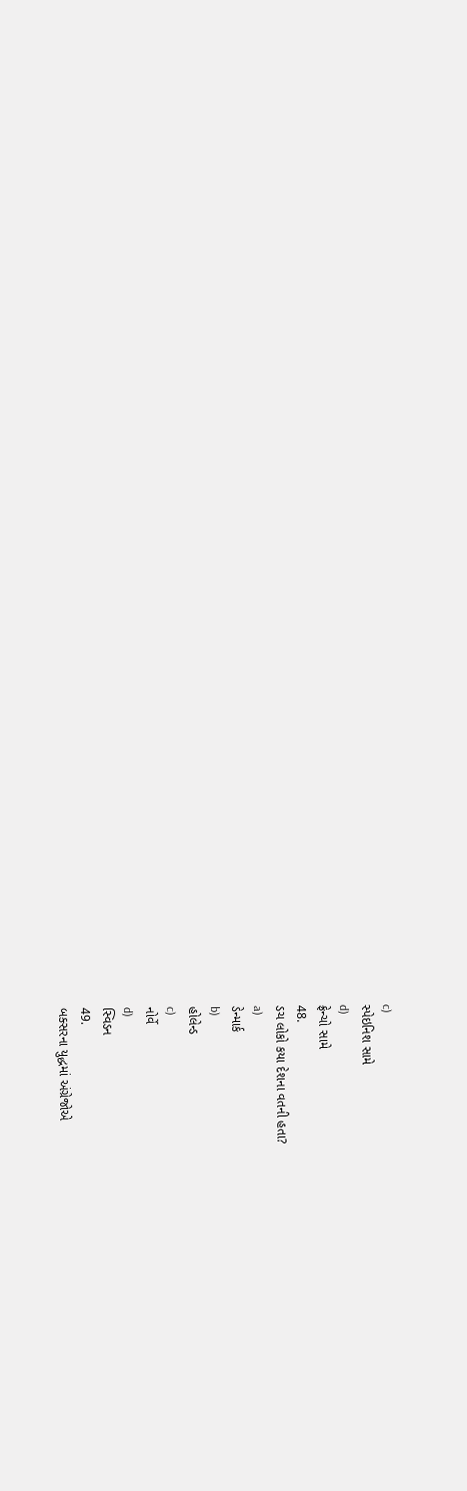c)
સ્પેઇનિશ સામે
d)
ફ્રેન્ચો સામે
48.
ડચ લોકો કયા દેશના વતની હતા?
a)
ડેન્માર્ક
b)
હોલેન્ડ
c)
નોર્વે
d)
સ્વિડન
49.
બક્સરના યુદ્ધમાં અંગ્રેજોએ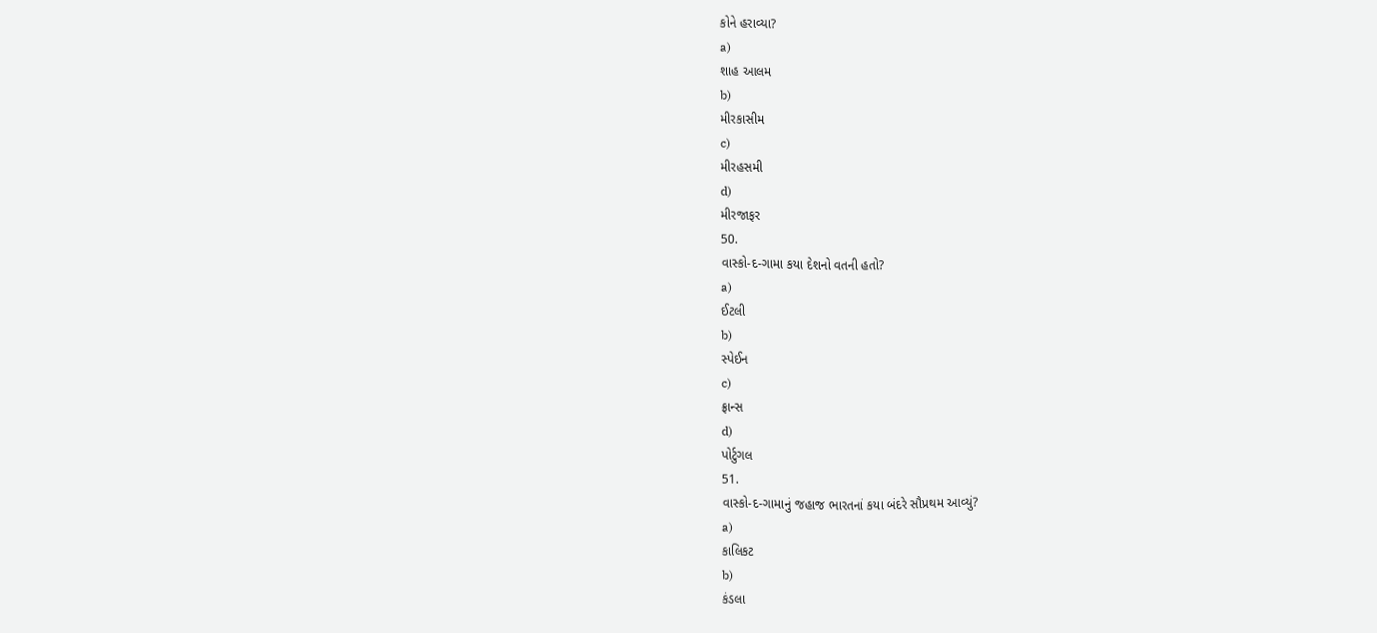કોને હરાવ્યા?
a)
શાહ આલમ
b)
મીરકાસીમ
c)
મીરહસમી
d)
મીરજાફર
50.
વાસ્કો-દ-ગામા કયા દેશનો વતની હતો?
a)
ઈટલી
b)
સ્પેઈન
c)
ફ્રાન્સ
d)
પોર્ટુગલ
51.
વાસ્કો-દ-ગામાનું જહાજ ભારતનાં કયા બંદરે સૌપ્રથમ આવ્યું?
a)
કાલિકટ
b)
કંડલા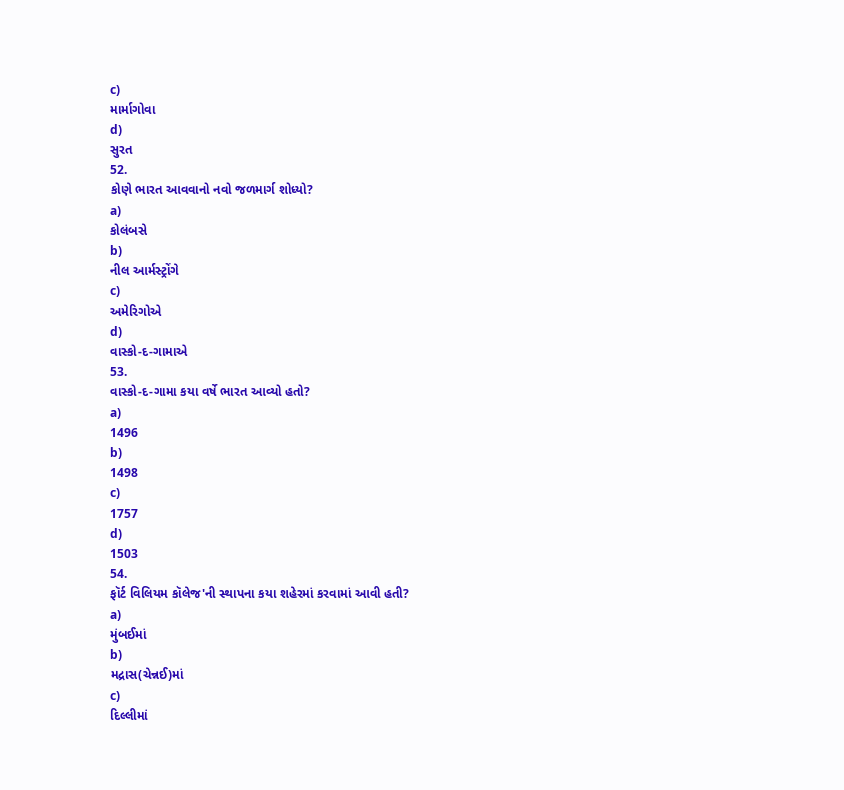c)
માર્માગોવા
d)
સુરત
52.
કોણે ભારત આવવાનો નવો જળમાર્ગ શોધ્યો?
a)
કોલંબસે
b)
નીલ આર્મસ્ટ્રોંગે
c)
અમેરિગોએ
d)
વાસ્કો-દ-ગામાએ
53.
વાસ્કો-દ-ગામા કયા વર્ષે ભારત આવ્યો હતો?
a)
1496
b)
1498
c)
1757
d)
1503
54.
ફૉર્ટ વિલિયમ કૉલેજ'ની સ્થાપના કયા શહેરમાં કરવામાં આવી હતી?
a)
મુંબઈમાં
b)
મદ્રાસ(ચેન્નઈ)માં
c)
દિલ્લીમાં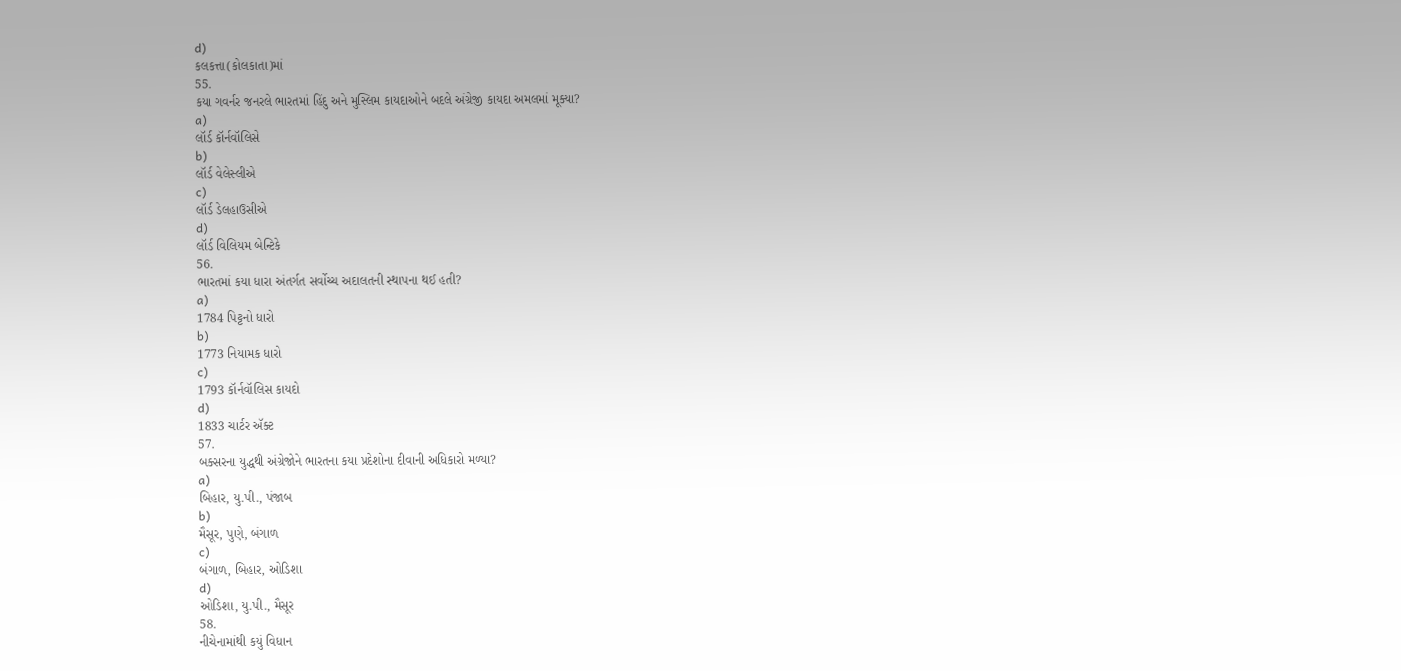d)
કલકત્તા(કોલકાતા)માં
55.
કયા ગવર્નર જનરલે ભારતમાં હિંદુ અને મુસ્લિમ કાયદાઓને બદલે અંગ્રેજી કાયદા અમલમાં મૂક્યા?
a)
લૉર્ડ કૉર્નવૉલિસે
b)
લૉર્ડ વેલેસ્લીએ
c)
લૉર્ડ ડેલહાઉસીએ
d)
લૉર્ડ વિલિયમ બેન્ટિકે
56.
ભારતમાં કયા ધારા અંતર્ગત સર્વોચ્ચ અદાલતની સ્થાપના થઈ હતી?
a)
1784 પિટ્ટનો ધારો
b)
1773 નિયામક ધારો
c)
1793 કૉર્નવૉલિસ કાયદો
d)
1833 ચાર્ટર ઍક્ટ
57.
બક્સરના યુદ્ધથી અંગ્રેજોને ભારતના કયા પ્રદેશોના દીવાની અધિકારો મળ્યા?
a)
બિહાર, યુ.પી., પંજાબ
b)
મૈસૂર, પુણે, બંગાળ
c)
બંગાળ, બિહાર, ઓડિશા
d)
ઓડિશા, યુ.પી., મૈસૂર
58.
નીચેનામાંથી કયું વિધાન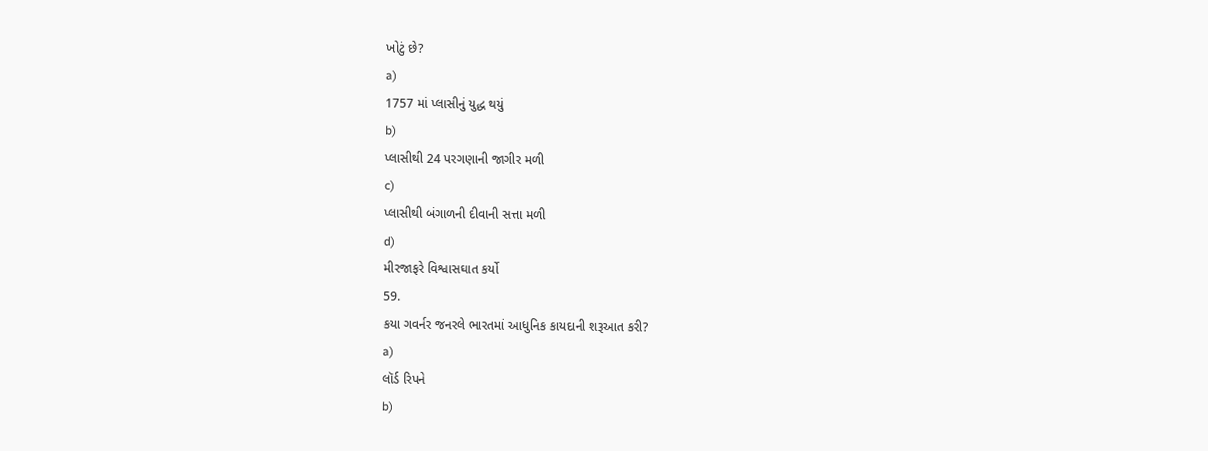ખોટું છે?
a)
1757 માં પ્લાસીનું યુદ્ધ થયું
b)
પ્લાસીથી 24 પરગણાની જાગીર મળી
c)
પ્લાસીથી બંગાળની દીવાની સત્તા મળી
d)
મીરજાફરે વિશ્વાસઘાત કર્યો
59.
કયા ગવર્નર જનરલે ભારતમાં આધુનિક કાયદાની શરૂઆત કરી?
a)
લૉર્ડ રિપને
b)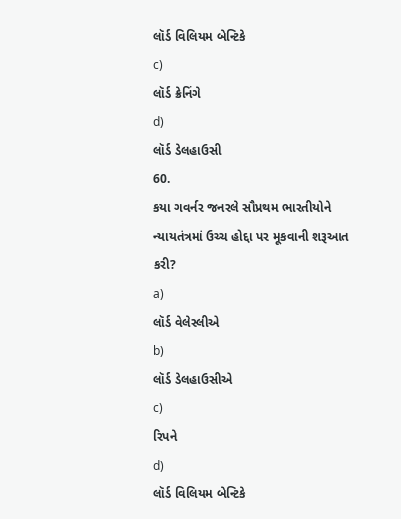લૉર્ડ વિલિયમ બેન્ટિકે
c)
લૉર્ડ ક્રેનિંગે
d)
લૉર્ડ ડેલહાઉસી
60.
કયા ગવર્નર જનરલે સૌપ્રથમ ભારતીયોને ન્યાયતંત્રમાં ઉચ્ચ હોદ્દા પર મૂકવાની શરૂઆત કરી?
a)
લૉર્ડ વેલેસ્લીએ
b)
લૉર્ડ ડેલહાઉસીએ
c)
રિપને
d)
લૉર્ડ વિલિયમ બેન્ટિકે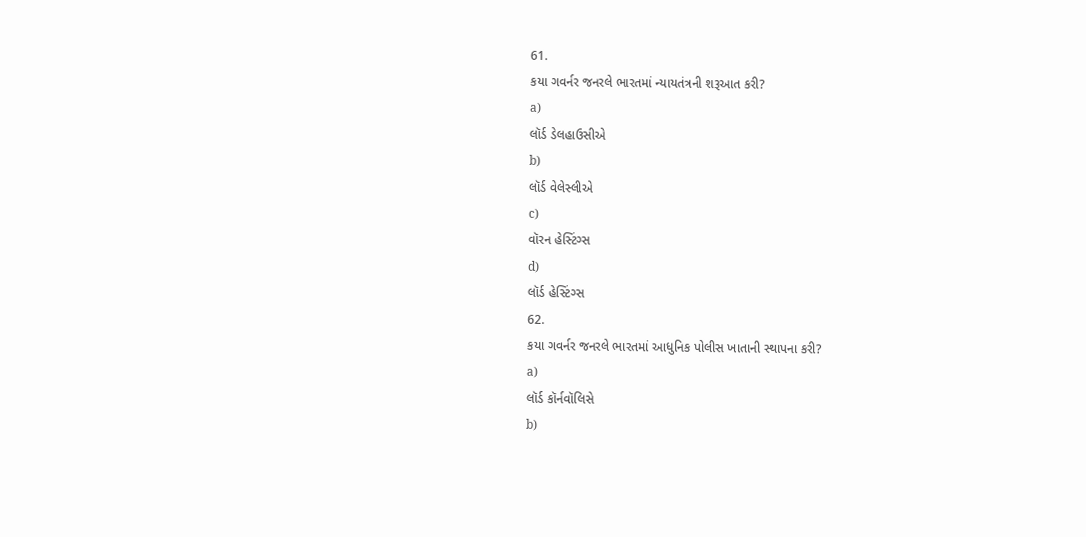61.
કયા ગવર્નર જનરલે ભારતમાં ન્યાયતંત્રની શરૂઆત કરી?
a)
લૉર્ડ ડેલહાઉસીએ
b)
લૉર્ડ વેલેસ્લીએ
c)
વૉરન હેસ્ટિંગ્સ
d)
લૉર્ડ હેસ્ટિંગ્સ
62.
કયા ગવર્નર જનરલે ભારતમાં આધુનિક પોલીસ ખાતાની સ્થાપના કરી?
a)
લૉર્ડ કૉર્નવૉલિસે
b)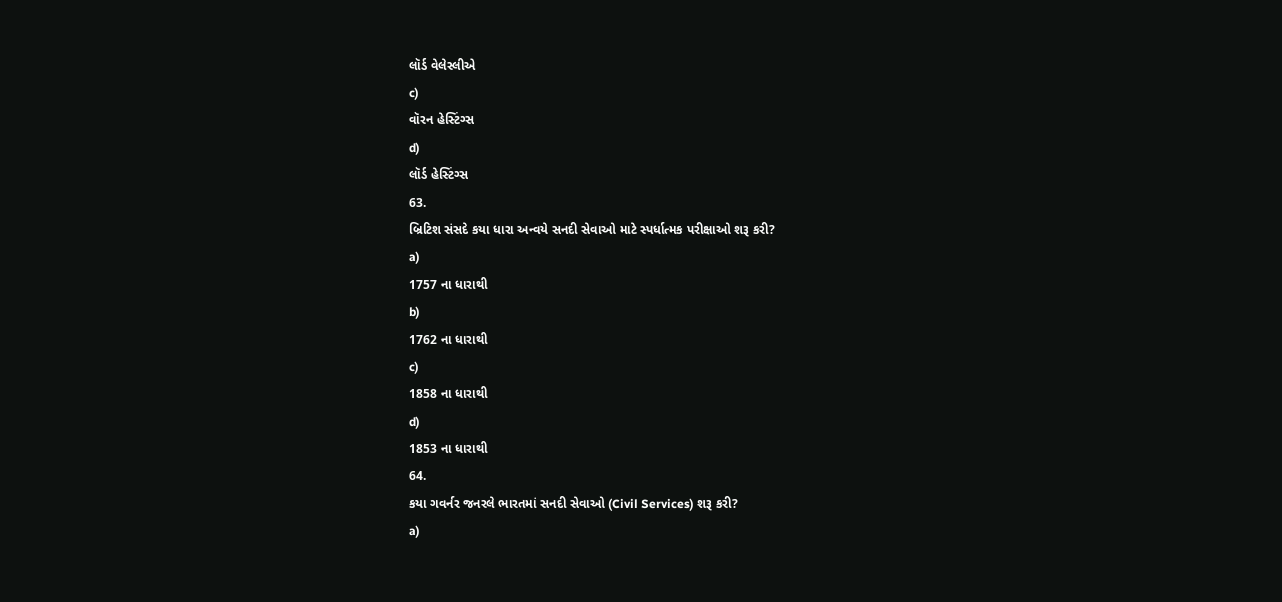લૉર્ડ વેલેસ્લીએ
c)
વૉરન હેસ્ટિંગ્સ
d)
લૉર્ડ હેસ્ટિંગ્સ
63.
બ્રિટિશ સંસદે કયા ધારા અન્વયે સનદી સેવાઓ માટે સ્પર્ધાત્મક પરીક્ષાઓ શરૂ કરી?
a)
1757 ના ધારાથી
b)
1762 ના ધારાથી
c)
1858 ના ધારાથી
d)
1853 ના ધારાથી
64.
કયા ગવર્નર જનરલે ભારતમાં સનદી સેવાઓ (Civil Services) શરૂ કરી?
a)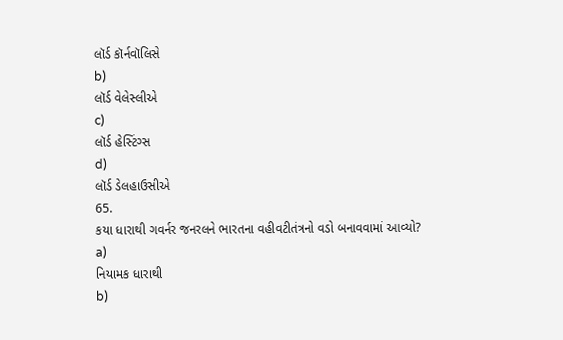લૉર્ડ કૉર્નવૉલિસે
b)
લૉર્ડ વેલેસ્લીએ
c)
લૉર્ડ હેસ્ટિંગ્સ
d)
લૉર્ડ ડેલહાઉસીએ
65.
કયા ધારાથી ગવર્નર જનરલને ભારતના વહીવટીતંત્રનો વડો બનાવવામાં આવ્યો?
a)
નિયામક ધારાથી
b)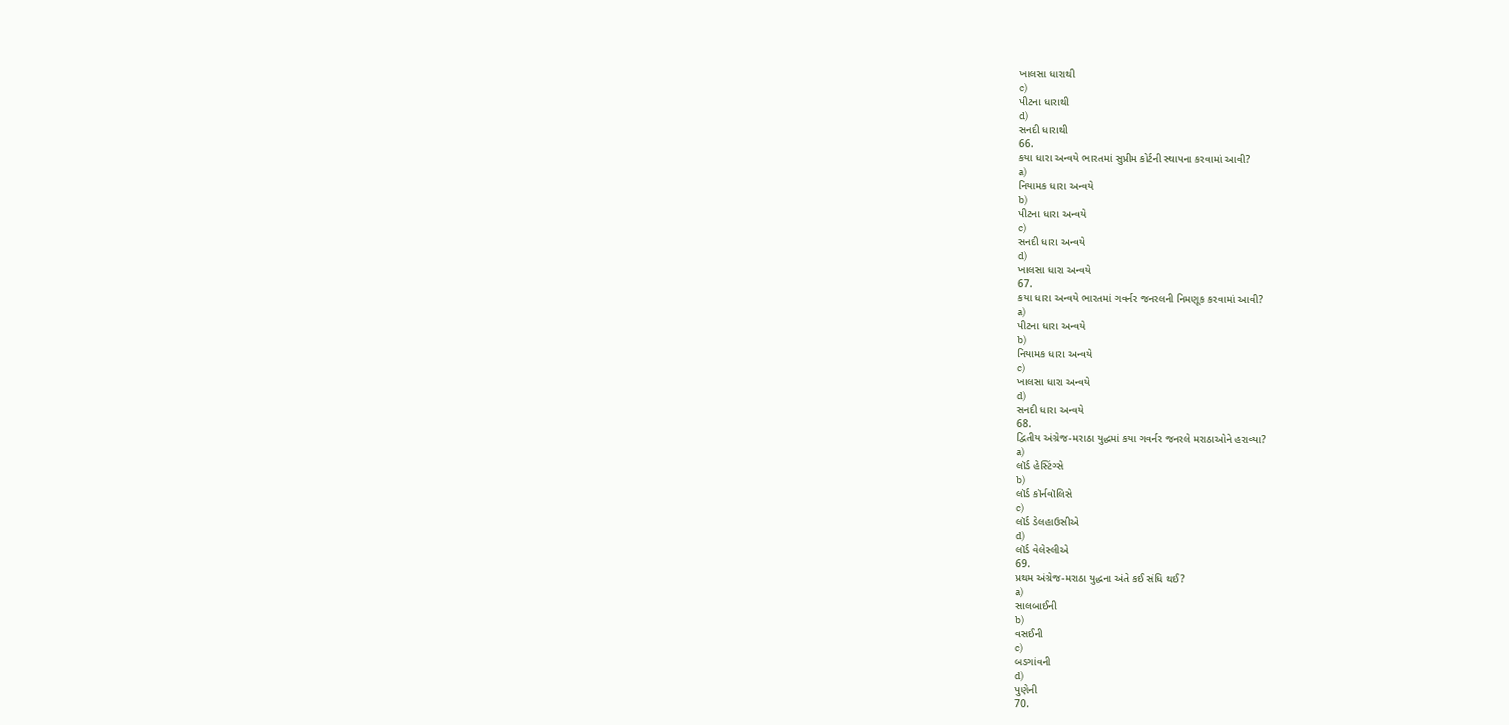ખાલસા ધારાથી
c)
પીટના ધારાથી
d)
સનદી ધારાથી
66.
કયા ધારા અન્વયે ભારતમાં સુપ્રીમ કોર્ટની સ્થાપના કરવામાં આવી?
a)
નિયામક ધારા અન્વયે
b)
પીટના ધારા અન્વયે
c)
સનદી ધારા અન્વયે
d)
ખાલસા ધારા અન્વયે
67.
કયા ધારા અન્વયે ભારતમાં ગવર્નર જનરલની નિમણૂક કરવામાં આવી?
a)
પીટના ધારા અન્વયે
b)
નિયામક ધારા અન્વયે
c)
ખાલસા ધારા અન્વયે
d)
સનદી ધારા અન્વયે
68.
દ્વિતીય અંગ્રેજ-મરાઠા યુદ્ધમાં કયા ગવર્નર જનરલે મરાઠાઓને હરાવ્યા?
a)
લૉર્ડ હેસ્ટિંગ્સે
b)
લૉર્ડ કૉર્નવૉલિસે
c)
લૉર્ડ ડેલહાઉસીએ
d)
લૉર્ડ વેલેસ્લીએ
69.
પ્રથમ અંગ્રેજ-મરાઠા યુદ્ધના અંતે કઈ સંધિ થઈ?
a)
સાલબાઈની
b)
વસઈની
c)
બડગાંવની
d)
પુણેની
70.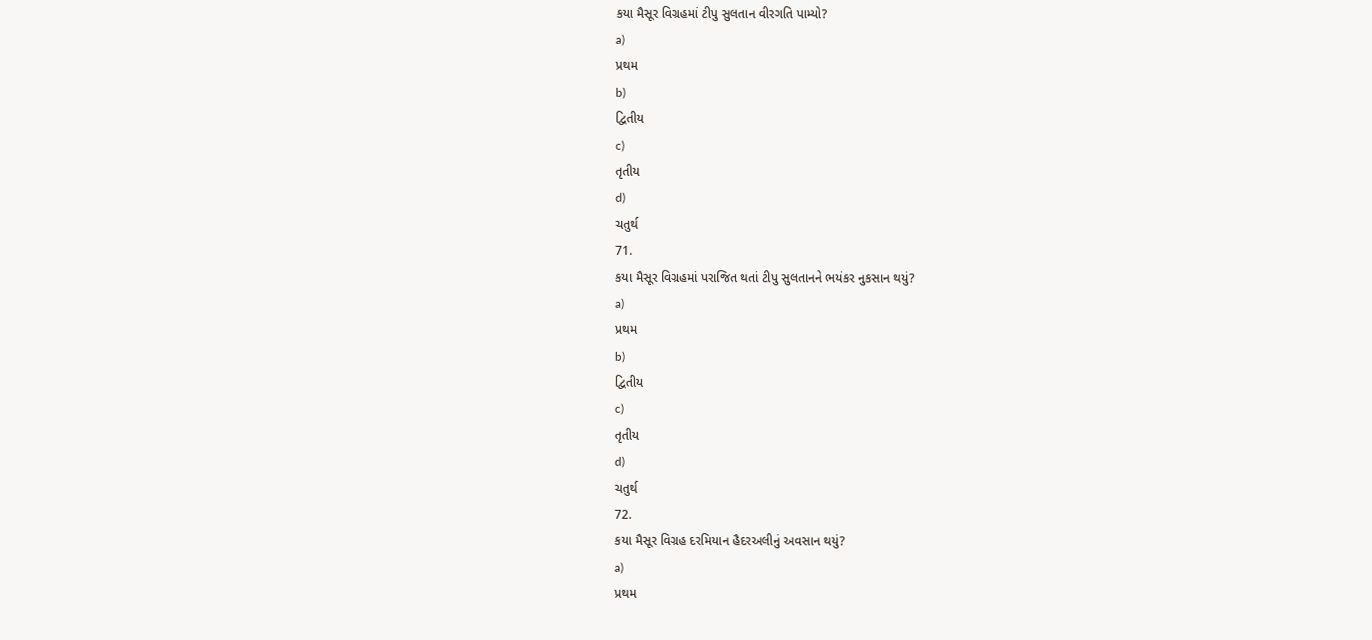કયા મૈસૂર વિગ્રહમાં ટીપુ સુલતાન વીરગતિ પામ્યો?
a)
પ્રથમ
b)
દ્વિતીય
c)
તૃતીય
d)
ચતુર્થ
71.
કયા મૈસૂર વિગ્રહમાં પરાજિત થતાં ટીપુ સુલતાનને ભયંકર નુકસાન થયું?
a)
પ્રથમ
b)
દ્વિતીય
c)
તૃતીય
d)
ચતુર્થ
72.
કયા મૈસૂર વિગ્રહ દરમિયાન હૈદરઅલીનું અવસાન થયું?
a)
પ્રથમ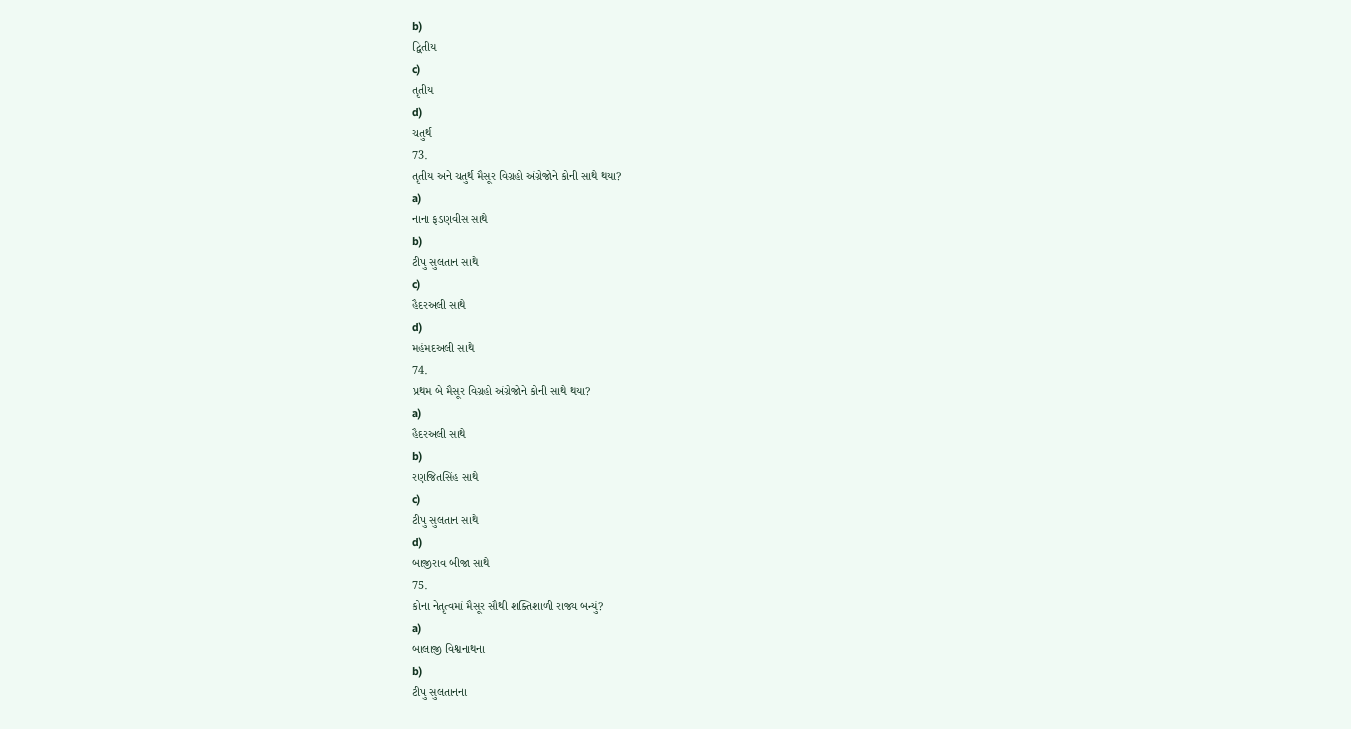b)
દ્વિતીય
c)
તૃતીય
d)
ચતુર્થ
73.
તૃતીય અને ચતુર્થ મૈસૂર વિગ્રહો અંગ્રેજોને કોની સાથે થયા?
a)
નાના ફડણવીસ સાથે
b)
ટીપુ સુલતાન સાથે
c)
હૈદરઅલી સાથે
d)
મહંમદઅલી સાથે
74.
પ્રથમ બે મૈસૂર વિગ્રહો અંગ્રેજોને કોની સાથે થયા?
a)
હૈદરઅલી સાથે
b)
રણજિતસિંહ સાથે
c)
ટીપુ સુલતાન સાથે
d)
બાજીરાવ બીજા સાથે
75.
કોના નેતૃત્વમાં મૈસૂર સૌથી શક્તિશાળી રાજ્ય બન્યું?
a)
બાલાજી વિશ્વનાથના
b)
ટીપુ સુલતાનના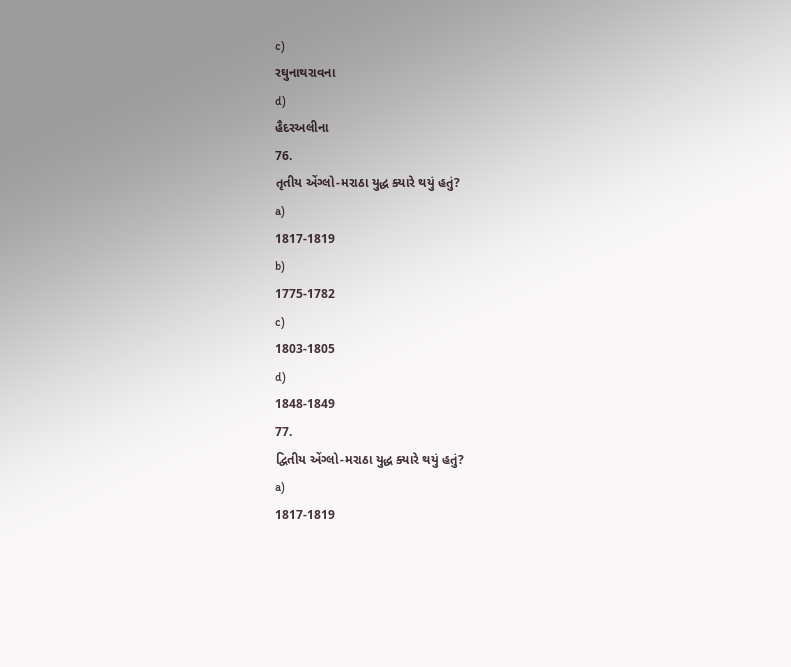c)
રઘુનાથરાવના
d)
હૈદરઅલીના
76.
તૃતીય એંગ્લો-મરાઠા યુદ્ધ ક્યારે થયું હતું?
a)
1817-1819
b)
1775-1782
c)
1803-1805
d)
1848-1849
77.
દ્વિતીય એંગ્લો-મરાઠા યુદ્ધ ક્યારે થયું હતું?
a)
1817-1819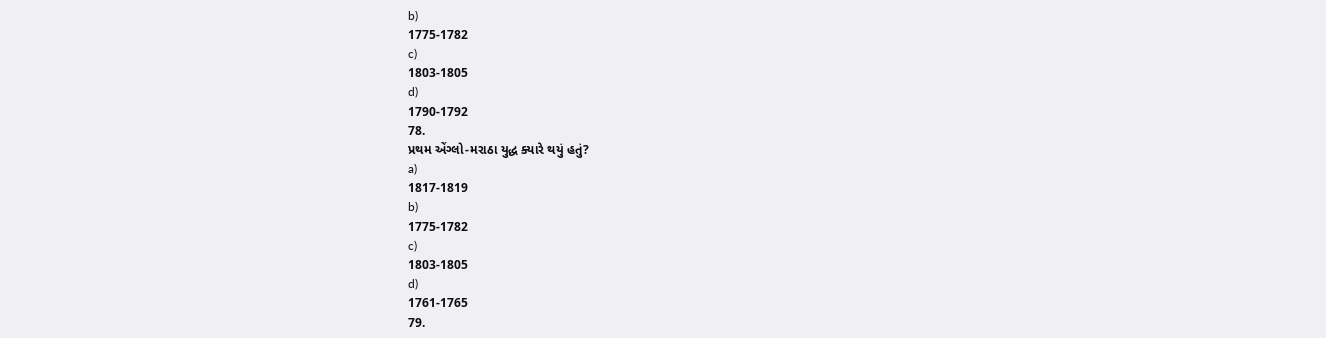b)
1775-1782
c)
1803-1805
d)
1790-1792
78.
પ્રથમ એંગ્લો-મરાઠા યુદ્ધ ક્યારે થયું હતું?
a)
1817-1819
b)
1775-1782
c)
1803-1805
d)
1761-1765
79.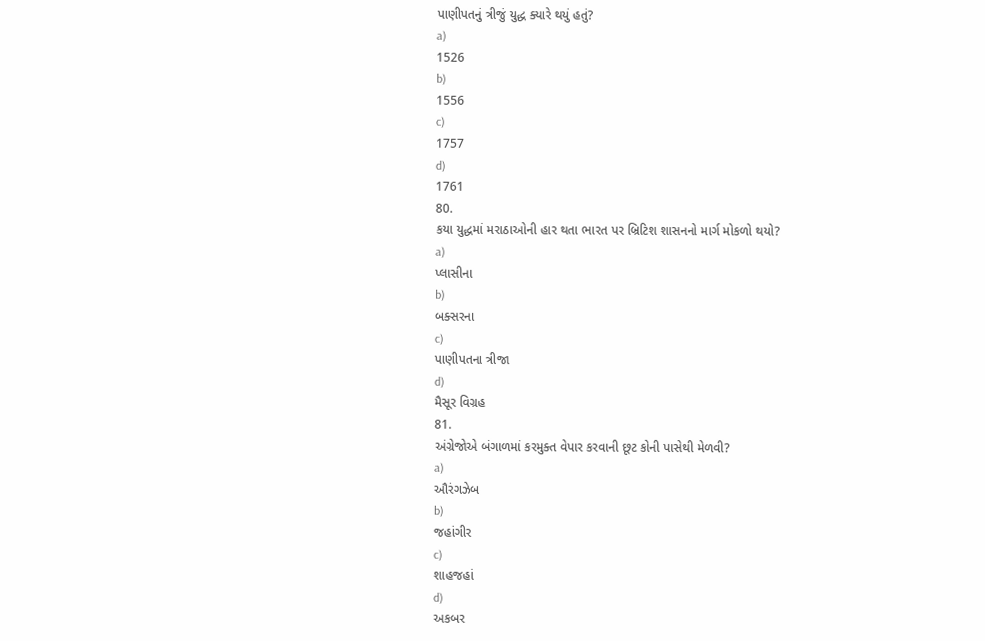પાણીપતનું ત્રીજું યુદ્ધ ક્યારે થયું હતું?
a)
1526
b)
1556
c)
1757
d)
1761
80.
કયા યુદ્ધમાં મરાઠાઓની હાર થતા ભારત પર બ્રિટિશ શાસનનો માર્ગ મોકળો થયો?
a)
પ્લાસીના
b)
બક્સરના
c)
પાણીપતના ત્રીજા
d)
મૈસૂર વિગ્રહ
81.
અંગ્રેજોએ બંગાળમાં કરમુક્ત વેપાર કરવાની છૂટ કોની પાસેથી મેળવી?
a)
ઔરંગઝેબ
b)
જહાંગીર
c)
શાહજહાં
d)
અકબર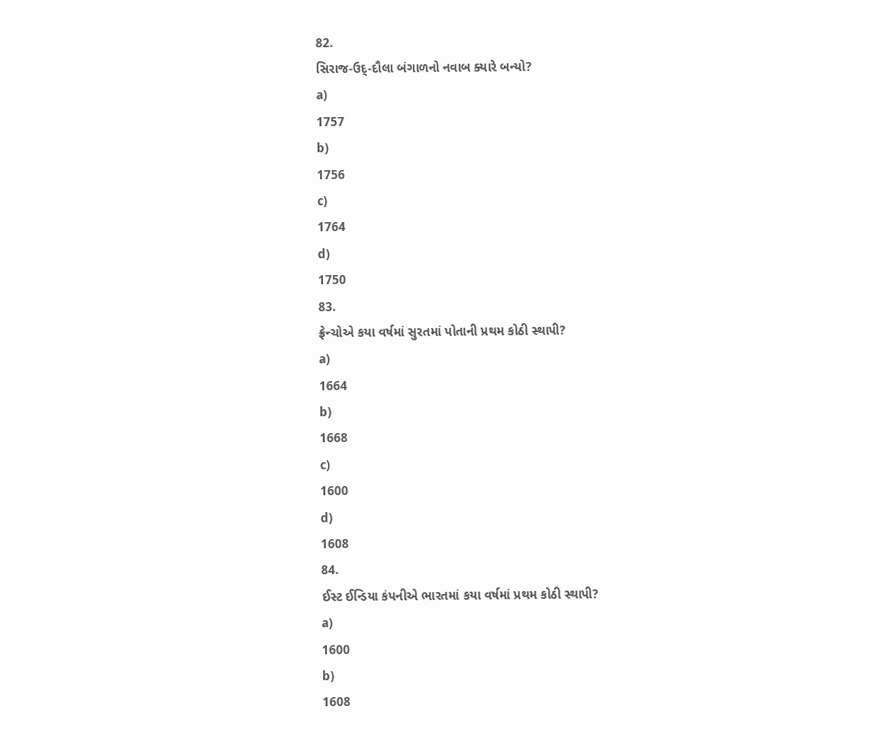82.
સિરાજ-ઉદ્-દૌલા બંગાળનો નવાબ ક્યારે બન્યો?
a)
1757
b)
1756
c)
1764
d)
1750
83.
ફ્રેન્ચોએ કયા વર્ષમાં સુરતમાં પોતાની પ્રથમ કોઠી સ્થાપી?
a)
1664
b)
1668
c)
1600
d)
1608
84.
ઈસ્ટ ઈન્ડિયા કંપનીએ ભારતમાં કયા વર્ષમાં પ્રથમ કોઠી સ્થાપી?
a)
1600
b)
1608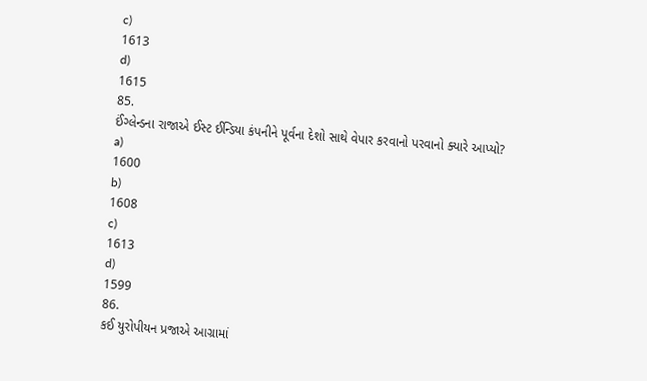c)
1613
d)
1615
85.
ઈંગ્લેન્ડના રાજાએ ઈસ્ટ ઈન્ડિયા કંપનીને પૂર્વના દેશો સાથે વેપાર કરવાનો પરવાનો ક્યારે આપ્યો?
a)
1600
b)
1608
c)
1613
d)
1599
86.
કઈ યુરોપીયન પ્રજાએ આગ્રામાં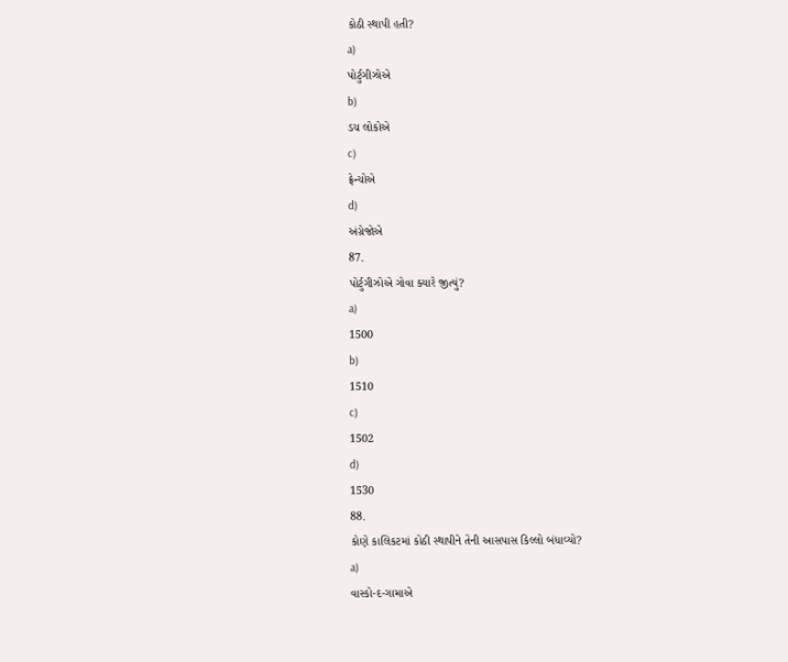કોઠી સ્થાપી હતી?
a)
પોર્ટુગીઝોએ
b)
ડચ લોકોએ
c)
ફ્રેન્ચોએ
d)
અંગ્રેજોએ
87.
પોર્ટુગીઝોએ ગોવા ક્યારે જીત્યું?
a)
1500
b)
1510
c)
1502
d)
1530
88.
કોણે કાલિકટમાં કોઠી સ્થાપીને તેની આસપાસ કિલ્લો બંધાવ્યો?
a)
વાસ્કો-દ-ગામાએ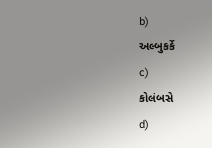b)
અલ્બુકર્કે
c)
કોલંબસે
d)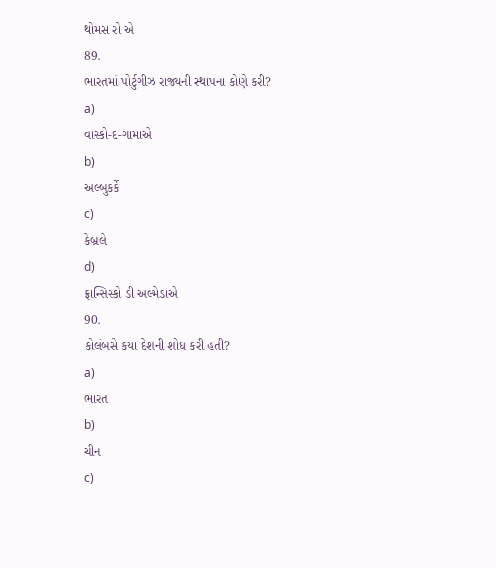થોમસ રો એ
89.
ભારતમાં પોર્ટુગીઝ રાજ્યની સ્થાપના કોણે કરી?
a)
વાસ્કો-દ-ગામાએ
b)
અલ્બુકર્કે
c)
કેબ્રલે
d)
ફ્રાન્સિસ્કો ડી અલ્મેડાએ
90.
કોલંબસે કયા દેશની શોધ કરી હતી?
a)
ભારત
b)
ચીન
c)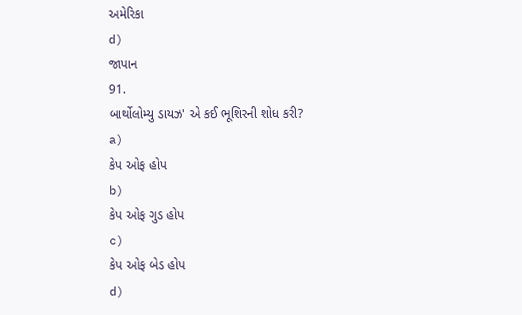અમેરિકા
d)
જાપાન
91.
બાર્થોલોમ્યુ ડાયઝ' એ કઈ ભૂશિરની શોધ કરી?
a)
કેપ ઓફ હોપ
b)
કેપ ઓફ ગુડ હોપ
c)
કેપ ઓફ બેડ હોપ
d)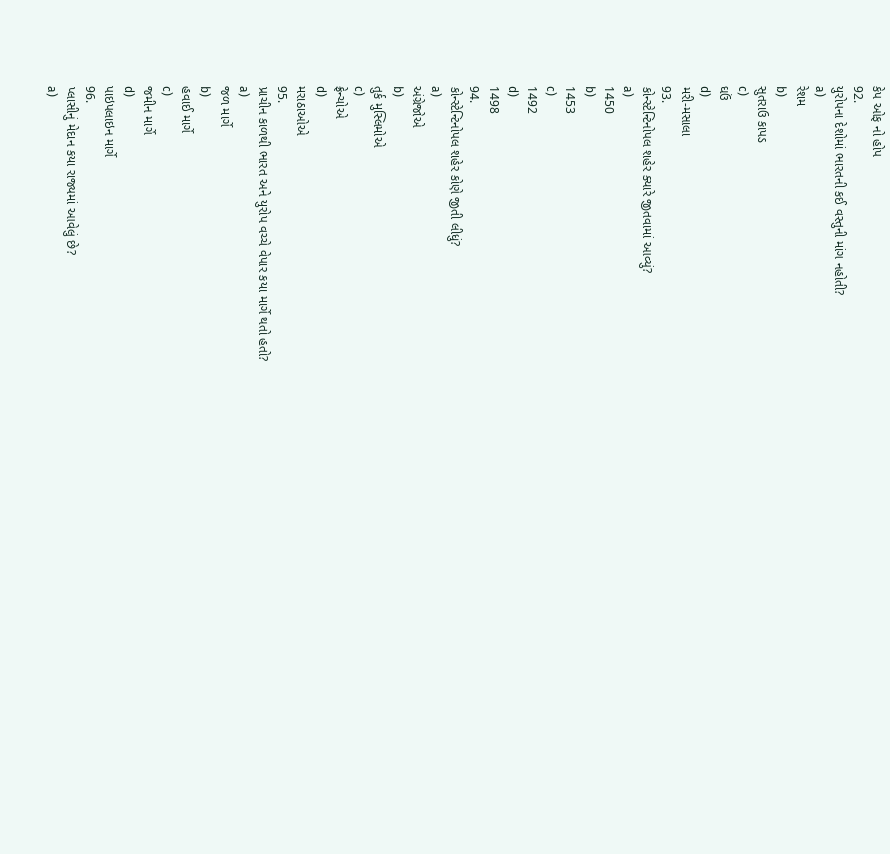કેપ ઓફ નો હોપ
92.
યુરોપના દેશોમાં ભારતની કઈ વસ્તુની માંગ નહોતી?
a)
રેશમ
b)
સુતરાઉ કાપડ
c)
ઘઉં
d)
મરી-મસાલા
93.
કોન્સ્ટેન્ટિનોપલ શહેર ક્યારે જીતવામાં આવ્યું?
a)
1450
b)
1453
c)
1492
d)
1498
94.
કોન્સ્ટેન્ટિનોપલ શહેર કોણે જીતી લીધું?
a)
અંગ્રેજોએ
b)
તુર્ક મુસ્લિમોએ
c)
ફ્રેન્ચોએ
d)
મરાઠાઓએ
95.
પ્રાચીન કાળથી ભારત અને યુરોપ વચ્ચે વેપાર કયા માર્ગે થતો હતો?
a)
જળ માર્ગે
b)
હવાઈ માર્ગે
c)
જમીન માર્ગે
d)
પાઇપલાઇન માર્ગે
96.
પ્લાસીનું મેદાન કયા રાજ્યમાં આવેલું છે?
a)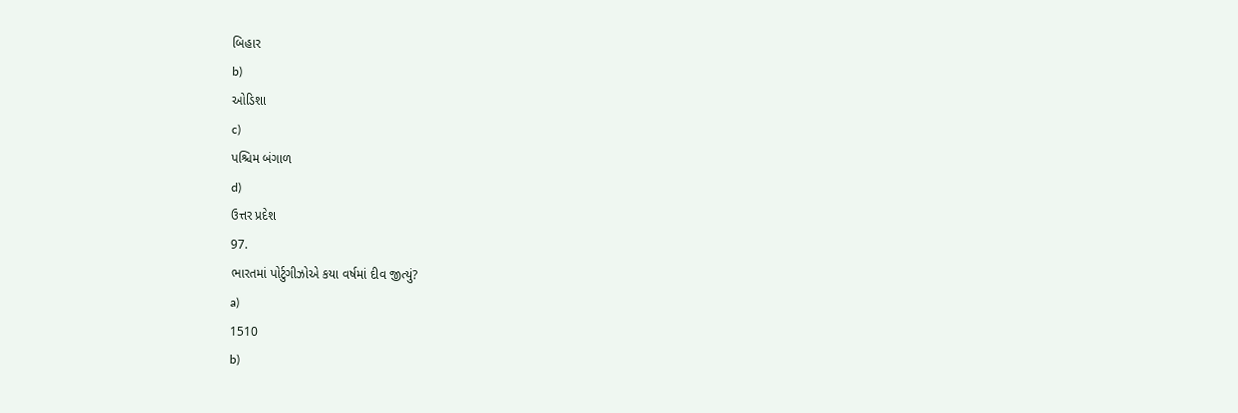બિહાર
b)
ઓડિશા
c)
પશ્ચિમ બંગાળ
d)
ઉત્તર પ્રદેશ
97.
ભારતમાં પોર્ટુગીઝોએ કયા વર્ષમાં દીવ જીત્યું?
a)
1510
b)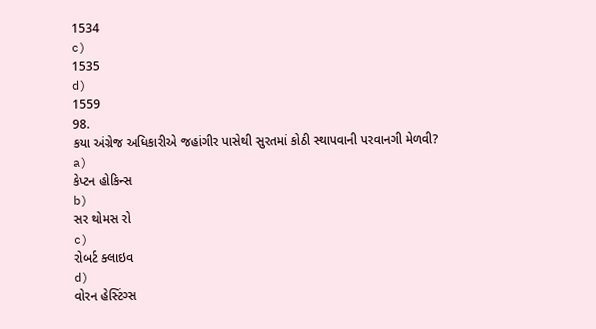1534
c)
1535
d)
1559
98.
કયા અંગ્રેજ અધિકારીએ જહાંગીર પાસેથી સુરતમાં કોઠી સ્થાપવાની પરવાનગી મેળવી?
a)
કેપ્ટન હોકિન્સ
b)
સર થોમસ રો
c)
રોબર્ટ ક્લાઇવ
d)
વોરન હેસ્ટિંગ્સ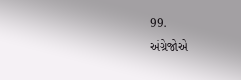99.
અંગ્રેજોએ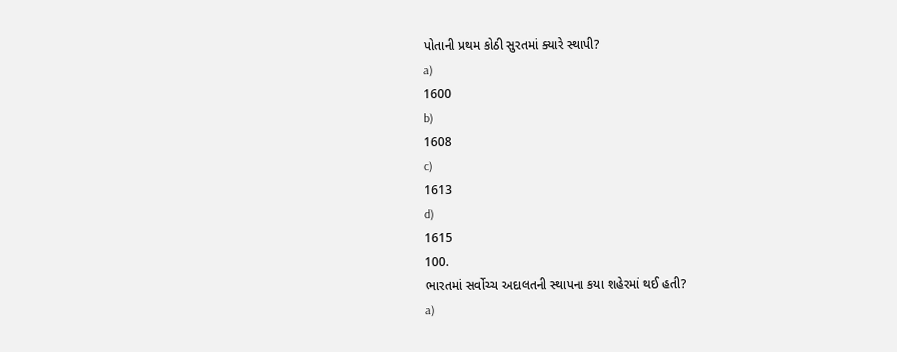પોતાની પ્રથમ કોઠી સુરતમાં ક્યારે સ્થાપી?
a)
1600
b)
1608
c)
1613
d)
1615
100.
ભારતમાં સર્વોચ્ચ અદાલતની સ્થાપના કયા શહેરમાં થઈ હતી?
a)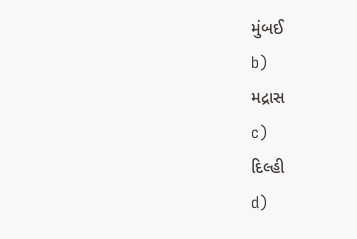મુંબઈ
b)
મદ્રાસ
c)
દિલ્હી
d)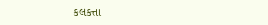કલકત્તા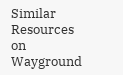Similar Resources on Wayground